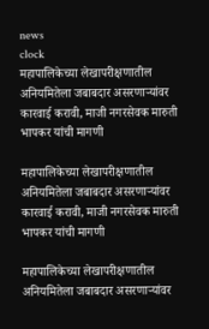news
clock
महापालिकेच्या लेखापरीक्षणातील अनियमितेला जबाबदार असरणाऱ्यांवर कारवाई करावी, माजी नगरसेवक मारुती भापकर यांची मागणी

महापालिकेच्या लेखापरीक्षणातील अनियमितेला जबाबदार असरणाऱ्यांवर कारवाई करावी, माजी नगरसेवक मारुती भापकर यांची मागणी

महापालिकेच्या लेखापरीक्षणातील अनियमितेला जबाबदार असरणाऱ्यांवर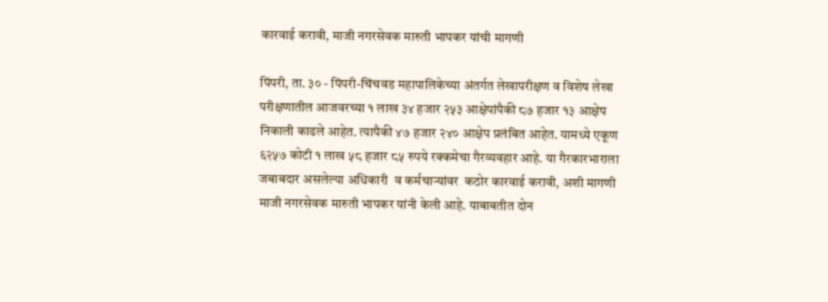कारवाई करावी, माजी नगरसेवक मारुती भापकर यांची मागणी

पिंपरी, ता. ३० - पिंपरी-चिंचवड महापालिकेच्या अंतर्गत लेखापरीक्षण व विशेष लेखा परीक्षणातील आजवरच्या १ लाख ३४ हजार २५३ आक्षेपांपैकी ८७ हजार १३ आक्षेप निकाली काढले आहेत. त्यापैकी ४७ हजार २४० आक्षेप प्रलंबित आहेत. यामध्ये एकूण ६२५७ कोटी १ लाख ५८ हजार ८५ रुपये रक्कमेचा गैरव्यवहार आहे. या गैरकारभाराला जबाबदार असलेल्या अधिकारी  व कर्मचाऱ्यांवर  कठोर कारवाई करावी, अशी मागणी माजी नगरसेवक मारुती भापकर यांनी केली आहे. याबाबतीत दोन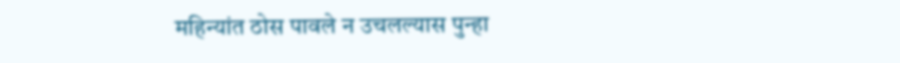महिन्यांत ठोस पावले न उचलल्यास पुन्हा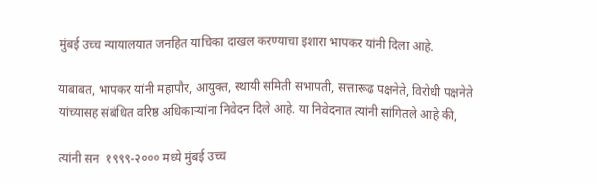मुंबई उच्च न्यायालयात जनहित याचिका दाखल करण्याचा इशारा भापकर यांनी दिला आहे.

याबाबत, भापकर यांनी महापौर, आयुक्त, स्थायी समिती सभापती, सत्तारूढ पक्षनेते, विरोधी पक्षनेते यांच्यासह संबंधित वरिष्ठ अधिकाऱ्यांना निवेदन दिले आहे. या निवेदनात त्यांनी सांगितले आहे की,

त्यांनी सन  १९९९-२००० मध्ये मुंबई उच्च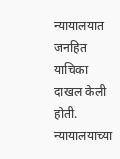न्यायालयात जनहित याचिका दाखल केली होती. न्यायालयाच्या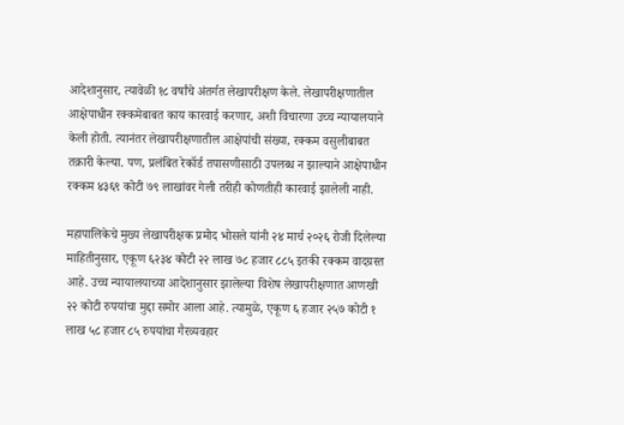आदेशानुसार, त्यावेळी १८ वर्षांचे अंतर्गत लेखापरीक्षण केले. लेखापरीक्षणातील आक्षेपाधीन रक्कमेबाबत काय कारवाई करणार, अशी विचारणा उच्च न्यायालयाने केली होती. त्यानंतर लेखापरीक्षणातील आक्षेपांची संख्या, रक्कम वसुलीबाबत तक्रारी केल्या. पण, प्रलंबित रेकॉर्ड तपासणीसाठी उपलब्ध न झाल्याने आक्षेपाधीन रक्कम ४३६९ कोटी ७९ लाखांवर गेली तरीही कोणतीही कारवाई झालेली नाही.

महापालिकेचे मुख्य लेखापरीक्षक प्रमोद भोसले यांनी २४ मार्च २०२६ रोजी दिलेल्या माहितीनुसार, एकूण ६२३४ कोटी २२ लाख ७८ हजार ८८५ इतकी रक्कम वादग्रस्त आहे. उच्च न्यायालयाच्या आदेशानुसार झालेल्या विशेष लेखापरीक्षणात आणखी २२ कोटी रुपयांचा मुद्दा समोर आला आहे. त्यामुळे, एकूण ६ हजार २५७ कोटी १ लाख ५८ हजार ८५ रुपयांचा गैरव्यवहार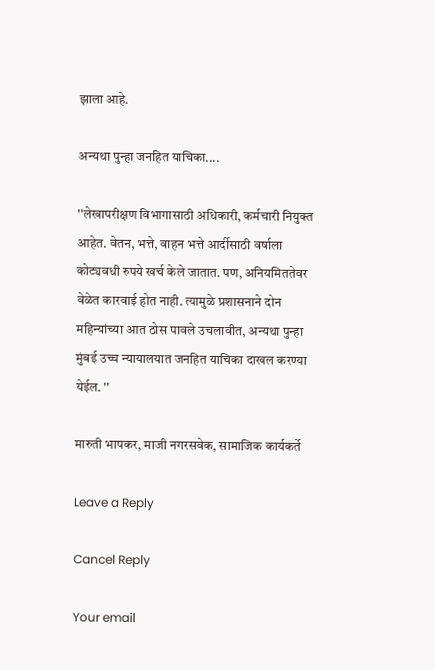झाला आहे.

अन्यथा पुन्हा जनहित याचिका....

''लेखापरीक्षण विभागासाठी अधिकारी, कर्मचारी नियुक्त आहेत. वेतन, भत्ते, वाहन भत्ते आर्दीसाठी वर्षाला कोट्यवधी रुपये खर्च केले जातात. पण, अनियमिततेवर वेळेत कारवाई होत नाही. त्यामुळे प्रशासनाने दोन महिन्यांच्या आत ठोस पावले उचलावीत, अन्यथा पुन्हा मुंबई उच्च न्यायालयात जनहित याचिका दाखल करण्या येईल. ''

मारुती भापकर, माजी नगरसवेक, सामाजिक कार्यकर्ते

Leave a Reply

Cancel Reply

Your email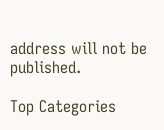address will not be published.

Top Categories